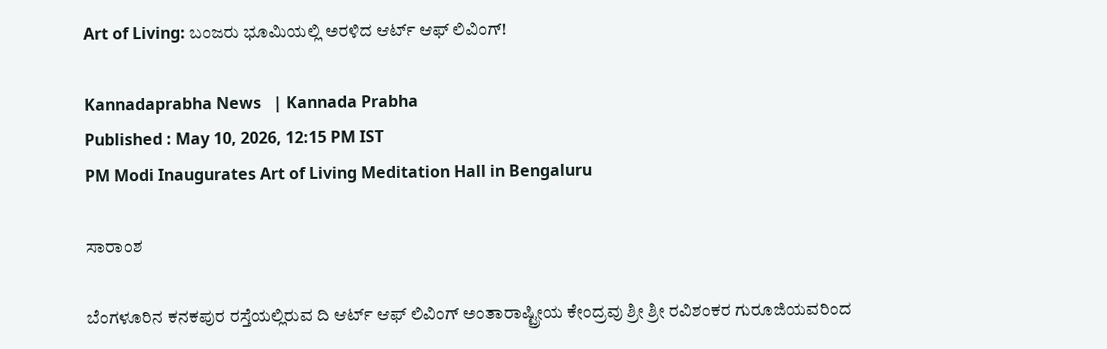Art of Living: ಬಂಜರು ಭೂಮಿಯಲ್ಲಿ ಅರಳಿದ ಆರ್ಟ್ ಆಫ್ ಲಿವಿಂಗ್!

Kannadaprabha News   | Kannada Prabha
Published : May 10, 2026, 12:15 PM IST
PM Modi Inaugurates Art of Living Meditation Hall in Bengaluru

ಸಾರಾಂಶ

ಬೆಂಗಳೂರಿನ ಕನಕಪುರ ರಸ್ತೆಯಲ್ಲಿರುವ ದಿ ಆರ್ಟ್‌ ಆಫ್‌ ಲಿವಿಂಗ್‌ ಅಂತಾರಾಷ್ಟ್ರೀಯ ಕೇಂದ್ರವು ಶ್ರೀ ಶ್ರೀ ರವಿಶಂಕರ ಗುರೂಜಿಯವರಿಂದ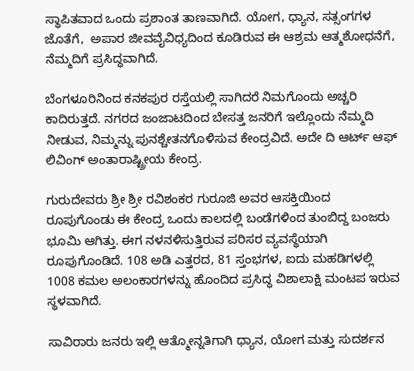ಸ್ಥಾಪಿತವಾದ ಒಂದು ಪ್ರಶಾಂತ ತಾಣವಾಗಿದೆ. ಯೋಗ, ಧ್ಯಾನ, ಸತ್ಸಂಗಗಳ ಜೊತೆಗೆ,  ಅಪಾರ ಜೀವವೈವಿಧ್ಯದಿಂದ ಕೂಡಿರುವ ಈ ಆಶ್ರಮ ಆತ್ಮಶೋಧನೆಗೆ, ನೆಮ್ಮದಿಗೆ ಪ್ರಸಿದ್ಧವಾಗಿದೆ.

ಬೆಂಗಳೂರಿನಿಂದ ಕನಕಪುರ ರಸ್ತೆಯಲ್ಲಿ ಸಾಗಿದರೆ ನಿಮಗೊಂದು ಅಚ್ಚರಿ ಕಾದಿರುತ್ತದೆ. ನಗರದ ಜಂಜಾಟದಿಂದ ಬೇಸತ್ತ ಜನರಿಗೆ ಇಲ್ಲೊಂದು ನೆಮ್ಮದಿ ನೀಡುವ, ನಿಮ್ಮನ್ನು ಪುನಶ್ಚೇತನಗೊಳಿಸುವ ಕೇಂದ್ರವಿದೆ. ಅದೇ ದಿ ಆರ್ಟ್‌ ಆಫ್‌ ಲಿವಿಂಗ್‌ ಅಂತಾರಾಷ್ಟ್ರೀಯ ಕೇಂದ್ರ.

ಗುರುದೇವರು ಶ್ರೀ ಶ್ರೀ ರವಿಶಂಕರ ಗುರೂಜಿ ಅವರ ಆಸಕ್ತಿಯಿಂದ ರೂಪುಗೊಂಡು ಈ ಕೇಂದ್ರ ಒಂದು ಕಾಲದಲ್ಲಿ ಬಂಡೆಗಳಿಂದ ತುಂಬಿದ್ದ ಬಂಜರು ಭೂಮಿ ಆಗಿತ್ತು. ಈಗ ನಳನಳಿಸುತ್ತಿರುವ ಪರಿಸರ ವ್ಯವಸ್ಥೆಯಾಗಿ ರೂಪುಗೊಂಡಿದೆ. 108 ಅಡಿ ಎತ್ತರದ, 81 ಸ್ತಂಭಗಳ, ಐದು ಮಹಡಿಗಳಲ್ಲಿ 1008 ಕಮಲ ಅಲಂಕಾರಗಳನ್ನು ಹೊಂದಿದ ಪ್ರಸಿದ್ಧ ವಿಶಾಲಾಕ್ಷಿ ಮಂಟಪ ಇರುವ ಸ್ಥಳವಾಗಿದೆ.

ಸಾವಿರಾರು ಜನರು ಇಲ್ಲಿ ಆತ್ಮೋನ್ನತಿಗಾಗಿ ಧ್ಯಾನ, ಯೋಗ ಮತ್ತು ಸುದರ್ಶನ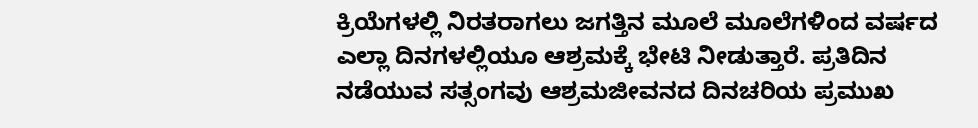ಕ್ರಿಯೆಗಳಲ್ಲಿ ನಿರತರಾಗಲು ಜಗತ್ತಿನ ಮೂಲೆ ಮೂಲೆಗಳಿಂದ ವರ್ಷದ ಎಲ್ಲಾ ದಿನಗಳಲ್ಲಿಯೂ ಆಶ್ರಮಕ್ಕೆ ಭೇಟಿ ನೀಡುತ್ತಾರೆ. ಪ್ರತಿದಿನ ನಡೆಯುವ ಸತ್ಸಂಗವು ಆಶ್ರಮಜೀವನದ ದಿನಚರಿಯ ಪ್ರಮುಖ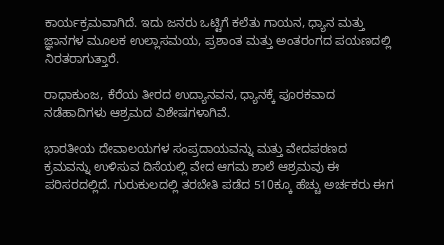ಕಾರ್ಯಕ್ರಮವಾಗಿದೆ. ಇದು ಜನರು ಒಟ್ಟಿಗೆ ಕಲೆತು ಗಾಯನ, ಧ್ಯಾನ ಮತ್ತು ಜ್ಞಾನಗಳ ಮೂಲಕ ಉಲ್ಲಾಸಮಯ, ಪ್ರಶಾಂತ ‌ಮತ್ತು ಅಂತರಂಗದ ಪಯಣದಲ್ಲಿ ನಿರತರಾಗುತ್ತಾರೆ.

ರಾಧಾಕುಂಜ, ಕೆರೆಯ ತೀರದ ಉದ್ಯಾನವನ, ಧ್ಯಾನಕ್ಕೆ ಪೂರಕವಾದ ನಡೆಹಾದಿಗಳು ಆಶ್ರಮದ ವಿಶೇಷಗಳಾಗಿವೆ.

ಭಾರತೀಯ ದೇವಾಲಯಗಳ ಸಂಪ್ರದಾಯವನ್ನು‌ ಮತ್ತು ವೇದಪಠಣದ ಕ್ರಮವನ್ನು ಉಳಿಸುವ ದಿಸೆಯಲ್ಲಿ ವೇದ ಆಗಮ ಶಾಲೆ ಆಶ್ರಮವು ಈ ಪರಿಸರದಲ್ಲಿದೆ. ಗುರುಕುಲದಲ್ಲಿ ತರಬೇತಿ ಪಡೆದ 510ಕ್ಕೂ ಹೆಚ್ಚು ಅರ್ಚಕರು ಈಗ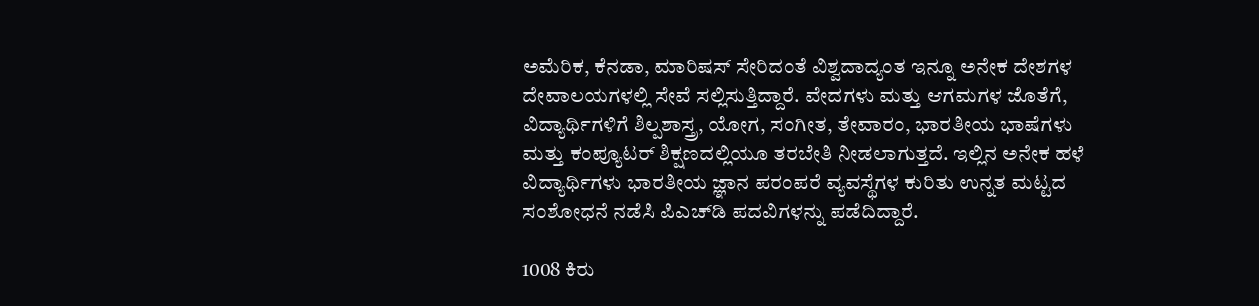ಅಮೆರಿಕ, ಕೆನಡಾ, ಮಾರಿಷಸ್ ಸೇರಿದಂತೆ ವಿಶ್ವದಾದ್ಯಂತ ಇನ್ನೂ ಅನೇಕ ದೇಶಗಳ ದೇವಾಲಯಗಳಲ್ಲಿ ಸೇವೆ ಸಲ್ಲಿಸುತ್ತಿದ್ದಾರೆ. ವೇದಗಳು ಮತ್ತು ಆಗಮಗಳ ಜೊತೆಗೆ, ವಿದ್ಯಾರ್ಥಿಗಳಿಗೆ ಶಿಲ್ಪಶಾಸ್ತ್ರ, ಯೋಗ, ಸಂಗೀತ, ತೇವಾರಂ, ಭಾರತೀಯ ಭಾಷೆಗಳು ಮತ್ತು ಕಂಪ್ಯೂಟರ್ ಶಿಕ್ಷಣದಲ್ಲಿಯೂ ತರಬೇತಿ ನೀಡಲಾಗುತ್ತದೆ. ಇಲ್ಲಿನ ಅನೇಕ ಹಳೆ ವಿದ್ಯಾರ್ಥಿಗಳು ಭಾರತೀಯ ಜ್ಞಾನ ಪರಂಪರೆ ವ್ಯವಸ್ಥೆಗಳ ಕುರಿತು ಉನ್ನತ ಮಟ್ಟದ ಸಂಶೋಧನೆ ನಡೆಸಿ ಪಿಎಚ್‌ಡಿ ಪದವಿಗಳನ್ನು ಪಡೆದಿದ್ದಾರೆ.

1008 ಕಿರು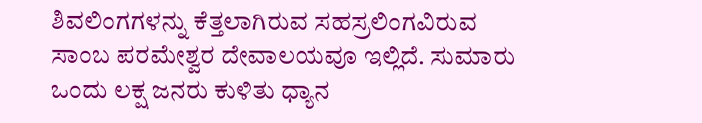ಶಿವಲಿಂಗಗಳನ್ನು ಕೆತ್ತಲಾಗಿರುವ ಸಹಸ್ರಲಿಂಗವಿರುವ ಸಾಂಬ ಪರಮೇಶ್ವರ ದೇವಾಲಯವೂ ಇಲ್ಲಿದೆ. ಸುಮಾರು ಒಂದು ಲಕ್ಷ ಜನರು ಕುಳಿತು ಧ್ಯಾನ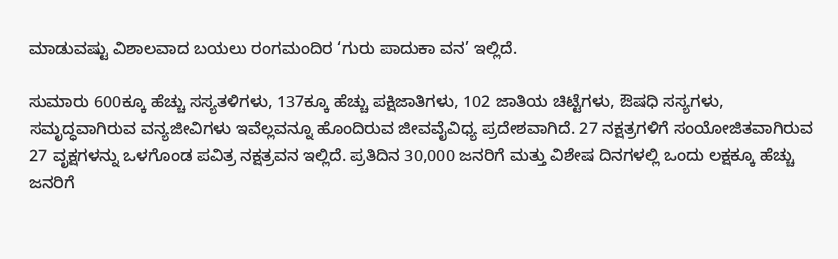ಮಾಡುವಷ್ಟು ವಿಶಾಲವಾದ ಬಯಲು ರಂಗಮಂದಿರ ‘ಗುರು‌ ಪಾದುಕಾ ವನ’ ಇಲ್ಲಿದೆ.

ಸುಮಾರು 600ಕ್ಕೂ ಹೆಚ್ಚು ಸಸ್ಯತಳಿಗಳು, 137ಕ್ಕೂ ಹೆಚ್ಚು ಪಕ್ಷಿಜಾತಿಗಳು, 102 ಜಾತಿಯ ಚಿಟ್ಟೆಗಳು, ಔಷಧಿ ಸಸ್ಯಗಳು, ಸಮೃದ್ಧವಾಗಿರುವ ವನ್ಯಜೀವಿಗಳು ಇವೆಲ್ಲವನ್ನೂ ಹೊಂದಿರುವ ಜೀವವೈವಿಧ್ಯ ಪ್ರದೇಶವಾಗಿದೆ. 27 ನಕ್ಷತ್ರಗಳಿಗೆ ಸಂಯೋಜಿತವಾಗಿರುವ 27 ವೃಕ್ಷಗಳನ್ನು ಒಳಗೊಂಡ ಪವಿತ್ರ ನಕ್ಷತ್ರವನ ಇಲ್ಲಿದೆ. ಪ್ರತಿದಿನ 30,000 ಜನರಿಗೆ ಮತ್ತು ವಿಶೇಷ ದಿನಗಳಲ್ಲಿ ಒಂದು ಲಕ್ಷಕ್ಕೂ ಹೆಚ್ಚು ಜನರಿಗೆ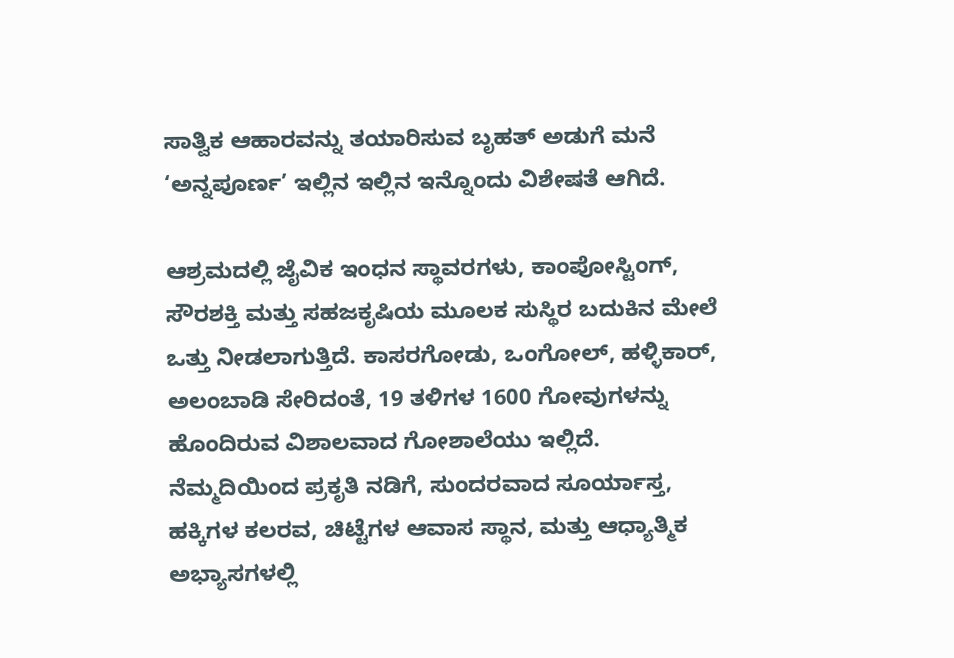ಸಾತ್ವಿಕ ಆಹಾರವನ್ನು ತಯಾರಿಸುವ ಬೃಹತ್‌ ಅಡುಗೆ ಮನೆ ‘ಅನ್ನಪೂರ್ಣ’ ಇಲ್ಲಿನ ಇಲ್ಲಿನ ಇನ್ನೊಂದು ವಿಶೇಷತೆ ಆಗಿದೆ.

ಆಶ್ರಮದಲ್ಲಿ ಜೈವಿಕ ಇಂಧನ ಸ್ಥಾವರಗಳು, ಕಾಂಪೋಸ್ಟಿಂಗ್‌, ಸೌರಶಕ್ತಿ ಮತ್ತು ಸಹಜಕೃಷಿಯ ಮೂಲಕ ಸುಸ್ಥಿರ ಬದುಕಿನ ಮೇಲೆ ಒತ್ತು ನೀಡಲಾಗುತ್ತಿದೆ. ಕಾಸರಗೋಡು, ಒಂಗೋಲ್, ಹಳ್ಳಿಕಾರ್, ಅಲಂಬಾಡಿ ಸೇರಿದಂತೆ, 19 ತಳಿಗಳ 1600 ಗೋವುಗಳನ್ನು ಹೊಂದಿರುವ ವಿಶಾಲವಾದ ಗೋಶಾಲೆಯು ಇಲ್ಲಿದೆ. ನೆಮ್ಮದಿಯಿಂದ ಪ್ರಕೃತಿ ನಡಿಗೆ, ಸುಂದರವಾದ ಸೂರ್ಯಾಸ್ತ, ಹಕ್ಕಿಗಳ ಕಲರವ, ಚಿಟ್ಟೆಗಳ ಆವಾಸ ಸ್ಥಾನ, ಮತ್ತು ಆಧ್ಯಾತ್ಮಿಕ ಅಭ್ಯಾಸಗಳಲ್ಲಿ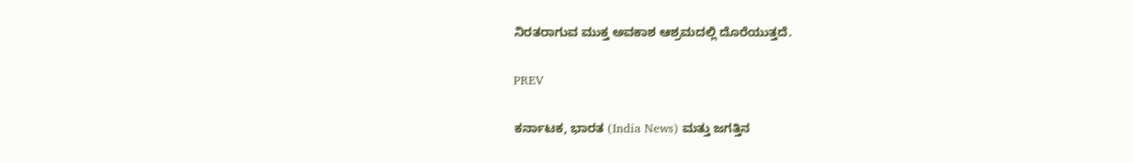ನಿರತರಾಗುವ ಮುಕ್ತ ಅವಕಾಶ ಆಶ್ರಮದಲ್ಲಿ ದೊರೆಯುತ್ತದೆ.

PREV

ಕರ್ನಾಟಕ, ಭಾರತ (India News) ಮತ್ತು ಜಗತ್ತಿನ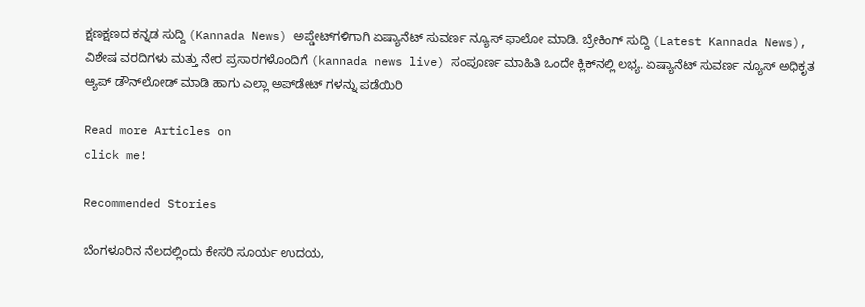ಕ್ಷಣಕ್ಷಣದ ಕನ್ನಡ ಸುದ್ದಿ (Kannada News) ಅಪ್ಡೇಟ್‌ಗಳಿಗಾಗಿ ಏಷ್ಯಾನೆಟ್ ಸುವರ್ಣ ನ್ಯೂಸ್‌ ಫಾಲೋ ಮಾಡಿ. ಬ್ರೇಕಿಂಗ್ ಸುದ್ದಿ (Latest Kannada News), ವಿಶೇಷ ವರದಿಗಳು ಮತ್ತು ನೇರ ಪ್ರಸಾರಗಳೊಂದಿಗೆ (kannada news live) ಸಂಪೂರ್ಣ ಮಾಹಿತಿ ಒಂದೇ ಕ್ಲಿಕ್‌ನಲ್ಲಿ ಲಭ್ಯ. ಏಷ್ಯಾನೆಟ್ ಸುವರ್ಣ ನ್ಯೂಸ್ ಅಧಿಕೃತ ಆ್ಯಪ್ ಡೌನ್‌ಲೋಡ್ ಮಾಡಿ ಹಾಗು ಎಲ್ಲಾ ಅಪ್‌ಡೇಟ್ ಗಳನ್ನು ಪಡೆಯಿರಿ

Read more Articles on
click me!

Recommended Stories

ಬೆಂಗಳೂರಿನ ನೆಲದಲ್ಲಿಂದು ಕೇಸರಿ ಸೂರ್ಯ ಉದಯ,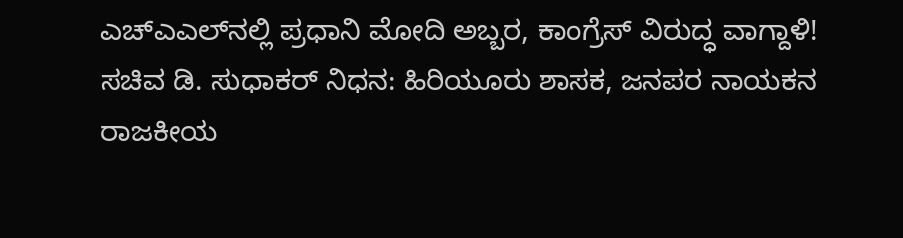ಎಚ್‌ಎಎಲ್‌ನಲ್ಲಿ ಪ್ರಧಾನಿ ಮೋದಿ ಅಬ್ಬರ, ಕಾಂಗ್ರೆಸ್‌ ವಿರುದ್ಧ ವಾಗ್ದಾಳಿ!
ಸಚಿವ ಡಿ. ಸುಧಾಕರ್ ನಿಧನ: ಹಿರಿಯೂರು ಶಾಸಕ, ಜನಪರ ನಾಯಕನ ರಾಜಕೀಯ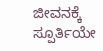ಜೀವನಕ್ಕೆ ಸ್ಪೂರ್ತಿಯೇ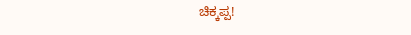ಚಿಕ್ಕಪ್ಪ!